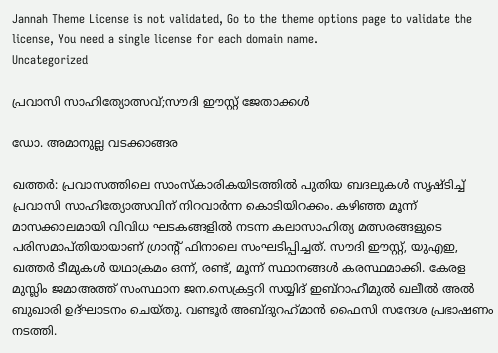Jannah Theme License is not validated, Go to the theme options page to validate the license, You need a single license for each domain name.
Uncategorized

പ്രവാസി സാഹിത്യോത്സവ്;സൗദി ഈസ്റ്റ് ജേതാക്കള്‍

ഡോ. അമാനുല്ല വടക്കാങ്ങര

ഖത്തര്‍: പ്രവാസത്തിലെ സാംസ്‌കാരികയിടത്തില്‍ പുതിയ ബദലുകള്‍ സൃഷ്ടിച്ച് പ്രവാസി സാഹിത്യോത്സവിന് നിറവാര്‍ന്ന കൊടിയിറക്കം. കഴിഞ്ഞ മൂന്ന് മാസക്കാലമായി വിവിധ ഘടകങ്ങളില്‍ നടന്ന കലാസാഹിത്യ മത്സരങ്ങളുടെ പരിസമാപ്തിയായാണ് ഗ്രാന്റ് ഫിനാലെ സംഘടിപ്പിച്ചത്. സൗദി ഈസ്റ്റ്, യുഎഇ, ഖത്തര്‍ ടീമുകള്‍ യഥാക്രമം ഒന്ന്, രണ്ട്, മൂന്ന് സ്ഥാനങ്ങള്‍ കരസ്ഥമാക്കി. കേരള മുസ്ലിം ജമാഅത്ത് സംസ്ഥാന ജന.സെക്രട്ടറി സയ്യിദ് ഇബ്റാഹീമുല്‍ ഖലീല്‍ അല്‍ ബുഖാരി ഉദ്ഘാടനം ചെയ്തു. വണ്ടൂര്‍ അബ്ദുറഹ്‌മാന്‍ ഫൈസി സന്ദേശ പ്രഭാഷണം നടത്തി.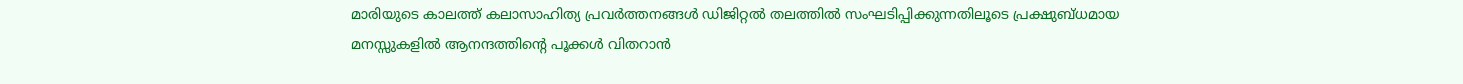മാരിയുടെ കാലത്ത് കലാസാഹിത്യ പ്രവര്‍ത്തനങ്ങള്‍ ഡിജിറ്റല്‍ തലത്തില്‍ സംഘടിപ്പിക്കുന്നതിലൂടെ പ്രക്ഷുബ്ധമായ മനസ്സുകളില്‍ ആനന്ദത്തിന്റെ പൂക്കള്‍ വിതറാന്‍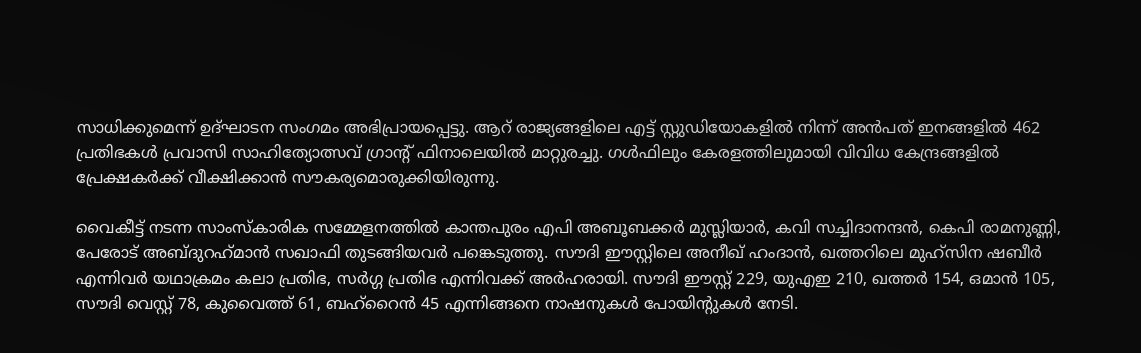സാധിക്കുമെന്ന് ഉദ്ഘാടന സംഗമം അഭിപ്രായപ്പെട്ടു. ആറ് രാജ്യങ്ങളിലെ എട്ട് സ്റ്റുഡിയോകളില്‍ നിന്ന് അന്‍പത് ഇനങ്ങളില്‍ 462 പ്രതിഭകള്‍ പ്രവാസി സാഹിത്യോത്സവ് ഗ്രാന്റ് ഫിനാലെയില്‍ മാറ്റുരച്ചു. ഗള്‍ഫിലും കേരളത്തിലുമായി വിവിധ കേന്ദ്രങ്ങളില്‍ പ്രേക്ഷകര്‍ക്ക് വീക്ഷിക്കാന്‍ സൗകര്യമൊരുക്കിയിരുന്നു.

വൈകീട്ട് നടന്ന സാംസ്‌കാരിക സമ്മേളനത്തില്‍ കാന്തപുരം എപി അബൂബക്കര്‍ മുസ്ലിയാര്‍, കവി സച്ചിദാനന്ദന്‍, കെപി രാമനുണ്ണി, പേരോട് അബ്ദുറഹ്‌മാന്‍ സഖാഫി തുടങ്ങിയവര്‍ പങ്കെടുത്തു. സൗദി ഈസ്റ്റിലെ അനീഖ് ഹംദാന്‍, ഖത്തറിലെ മുഹ്സിന ഷബീര്‍ എന്നിവര്‍ യഥാക്രമം കലാ പ്രതിഭ, സര്‍ഗ്ഗ പ്രതിഭ എന്നിവക്ക് അര്‍ഹരായി. സൗദി ഈസ്റ്റ് 229, യുഎഇ 210, ഖത്തര്‍ 154, ഒമാന്‍ 105, സൗദി വെസ്റ്റ് 78, കുവൈത്ത് 61, ബഹ്‌റൈന്‍ 45 എന്നിങ്ങനെ നാഷനുകള്‍ പോയിന്റുകള്‍ നേടി.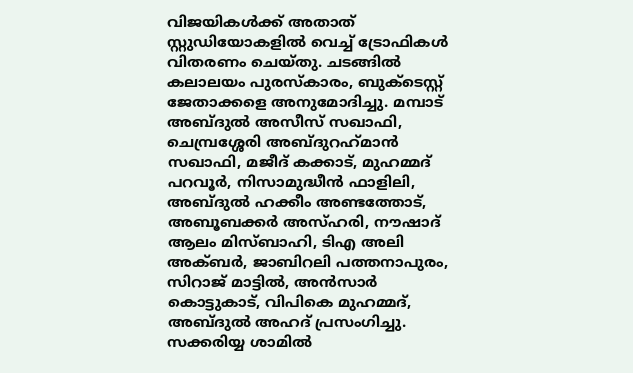വിജയികള്‍ക്ക് അതാത് സ്റ്റുഡിയോകളില്‍ വെച്ച് ട്രോഫികള്‍ വിതരണം ചെയ്തു. ചടങ്ങില്‍ കലാലയം പുരസ്‌കാരം, ബുക്ടെസ്റ്റ് ജേതാക്കളെ അനുമോദിച്ചു. മമ്പാട് അബ്ദുല്‍ അസീസ് സഖാഫി, ചെമ്പ്രശ്ശേരി അബ്ദുറഹ്‌മാന്‍ സഖാഫി, മജീദ് കക്കാട്, മുഹമ്മദ് പറവൂര്‍, നിസാമുദ്ധീന്‍ ഫാളിലി, അബ്ദുല്‍ ഹക്കീം അണ്ടത്തോട്, അബൂബക്കര്‍ അസ്ഹരി, നൗഷാദ് ആലം മിസ്ബാഹി, ടിഎ അലി അക്ബര്‍, ജാബിറലി പത്തനാപുരം, സിറാജ് മാട്ടില്‍, അന്‍സാര്‍ കൊട്ടുകാട്, വിപികെ മുഹമ്മദ്, അബ്ദുല്‍ അഹദ് പ്രസംഗിച്ചു. സക്കരിയ്യ ശാമില്‍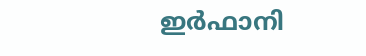ഇര്‍ഫാനി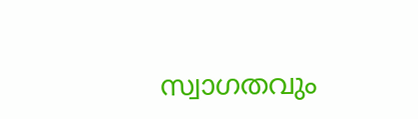സ്വാഗതവും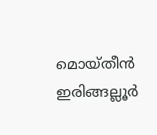മൊയ്തീന്‍ ഇരിങ്ങല്ലൂര്‍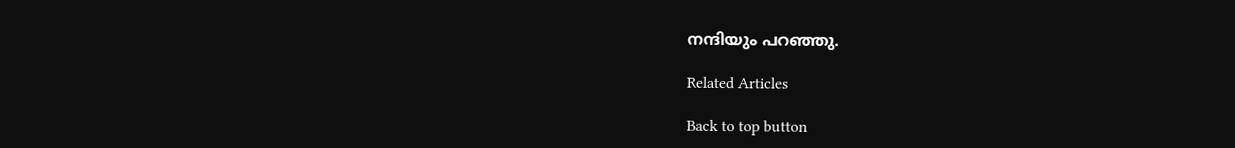നന്ദിയും പറഞ്ഞു.

Related Articles

Back to top button